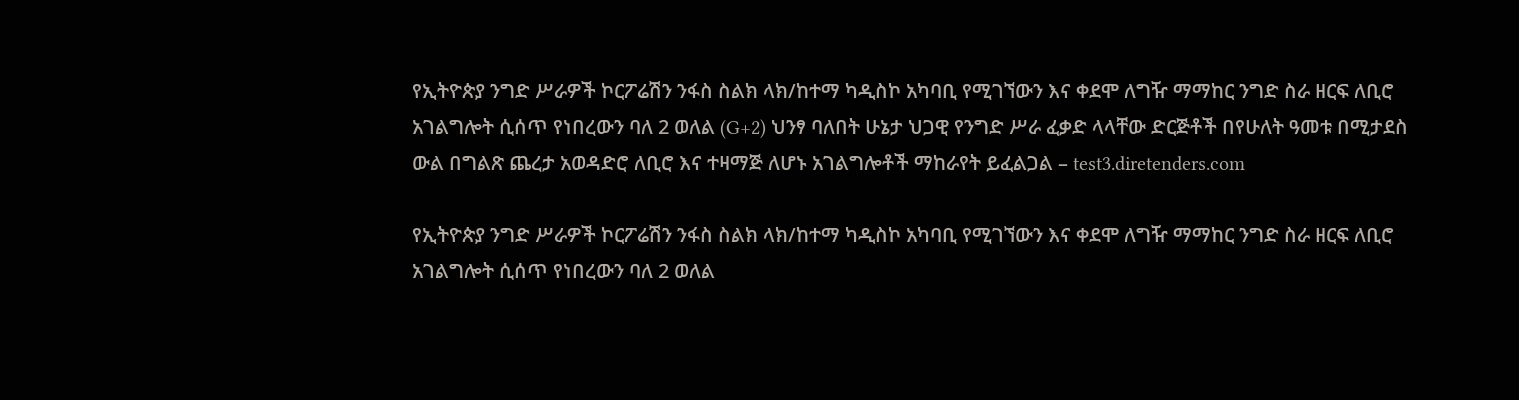የኢትዮጵያ ንግድ ሥራዎች ኮርፖሬሽን ንፋስ ስልክ ላክ/ከተማ ካዲስኮ አካባቢ የሚገኘውን እና ቀደሞ ለግዥ ማማከር ንግድ ስራ ዘርፍ ለቢሮ አገልግሎት ሲሰጥ የነበረውን ባለ 2 ወለል (G+2) ህንፃ ባለበት ሁኔታ ህጋዊ የንግድ ሥራ ፈቃድ ላላቸው ድርጅቶች በየሁለት ዓመቱ በሚታደስ ውል በግልጽ ጨረታ አወዳድሮ ለቢሮ እና ተዛማጅ ለሆኑ አገልግሎቶች ማከራየት ይፈልጋል – test3.diretenders.com

የኢትዮጵያ ንግድ ሥራዎች ኮርፖሬሽን ንፋስ ስልክ ላክ/ከተማ ካዲስኮ አካባቢ የሚገኘውን እና ቀደሞ ለግዥ ማማከር ንግድ ስራ ዘርፍ ለቢሮ አገልግሎት ሲሰጥ የነበረውን ባለ 2 ወለል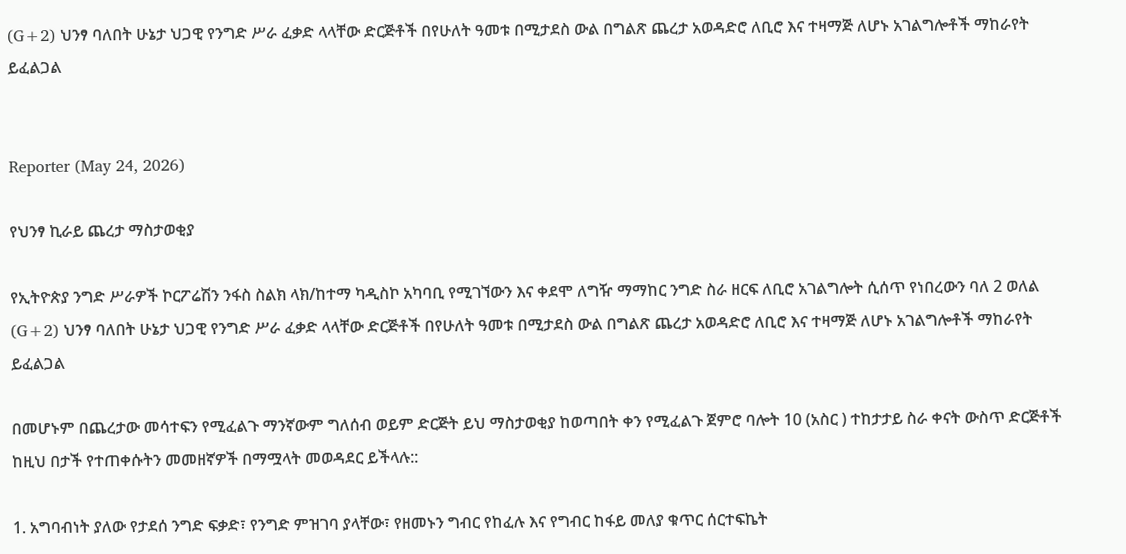(G+2) ህንፃ ባለበት ሁኔታ ህጋዊ የንግድ ሥራ ፈቃድ ላላቸው ድርጅቶች በየሁለት ዓመቱ በሚታደስ ውል በግልጽ ጨረታ አወዳድሮ ለቢሮ እና ተዛማጅ ለሆኑ አገልግሎቶች ማከራየት ይፈልጋል


Reporter (May 24, 2026)

የህንፃ ኪራይ ጨረታ ማስታወቂያ

የኢትዮጵያ ንግድ ሥራዎች ኮርፖሬሽን ንፋስ ስልክ ላክ/ከተማ ካዲስኮ አካባቢ የሚገኘውን እና ቀደሞ ለግዥ ማማከር ንግድ ስራ ዘርፍ ለቢሮ አገልግሎት ሲሰጥ የነበረውን ባለ 2 ወለል (G+2) ህንፃ ባለበት ሁኔታ ህጋዊ የንግድ ሥራ ፈቃድ ላላቸው ድርጅቶች በየሁለት ዓመቱ በሚታደስ ውል በግልጽ ጨረታ አወዳድሮ ለቢሮ እና ተዛማጅ ለሆኑ አገልግሎቶች ማከራየት ይፈልጋል

በመሆኑም በጨረታው መሳተፍን የሚፈልጉ ማንኛውም ግለሰብ ወይም ድርጅት ይህ ማስታወቂያ ከወጣበት ቀን የሚፈልጉ ጀምሮ ባሎት 10 (አስር ) ተከታታይ ስራ ቀናት ውስጥ ድርጅቶች ከዚህ በታች የተጠቀሱትን መመዘኛዎች በማሟላት መወዳደር ይችላሉ::

1. አግባብነት ያለው የታደሰ ንግድ ፍቃድ፣ የንግድ ምዝገባ ያላቸው፣ የዘመኑን ግብር የከፈሉ እና የግብር ከፋይ መለያ ቁጥር ሰርተፍኬት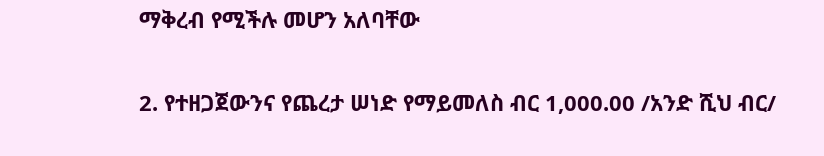ማቅረብ የሚችሉ መሆን አለባቸው

2. የተዘጋጀውንና የጨረታ ሠነድ የማይመለስ ብር 1,000.00 /አንድ ሺህ ብር/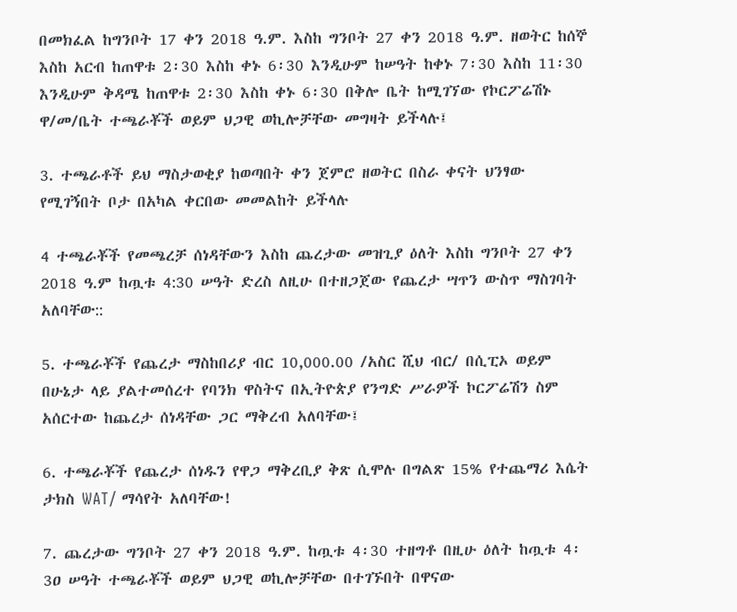በመክፈል ከግንቦት 17 ቀን 2018 ዓ.ም. እስከ ግንቦት 27 ቀን 2018 ዓ.ም. ዘወትር ከሰኞ እስከ አርብ ከጠዋቱ 2፡30 እስከ ቀኑ 6፡30 እንዲሁም ከሠዓት ከቀኑ 7፡30 እስከ 11፡30 እንዲሁም ቅዳሜ ከጠዋቱ 2፡30 እስከ ቀኑ 6፡30 በቅሎ ቤት ከሚገኘው የኮርፖሬሽኑ ዋ/መ/ቤት ተጫራቾች ወይም ህጋዊ ወኪሎቻቸው መግዛት ይችላሉ፤

3. ተጫራቶች ይህ ማስታወቂያ ከወጣበት ቀን ጀምሮ ዘወትር በስራ ቀናት ህንፃው የሚገኝበት ቦታ በአካል ቀርበው መመልከት ይችላሉ

4 ተጫራቾች የመጫረቻ ሰነዳቸውን እስከ ጨረታው መዝጊያ ዕለት እስከ ግንቦት 27 ቀን 2018 ዓ.ም ከጧቱ 4:30 ሠዓት ድረስ ለዚሁ በተዘጋጀው የጨረታ ሣጥን ውስጥ ማስገባት አለባቸው::

5. ተጫራቾች የጨረታ ማስከበሪያ ብር 10,000.00 /አስር ሺህ ብር/ በሲፒኦ ወይም በሁኔታ ላይ ያልተመሰረተ የባንክ ዋስትና በኢትዮጵያ የንግድ ሥራዎች ኮርፖሬሽን ስም አሰርተው ከጨረታ ሰነዳቸው ጋር ማቅረብ አለባቸው፤

6. ተጫራቾች የጨረታ ሰነዱን የዋጋ ማቅረቢያ ቅጽ ሲሞሉ በግልጽ 15% የተጨማሪ እሴት ታክስ WAT/ ማሳየት አለባቸው!

7. ጨረታው ግንቦት 27 ቀን 2018 ዓ.ም. ከጧቱ 4፡30 ተዘግቶ በዚሁ ዕለት ከጧቱ 4፡3ዐ ሠዓት ተጫራቾች ወይም ህጋዊ ወኪሎቻቸው በተገኙበት በዋናው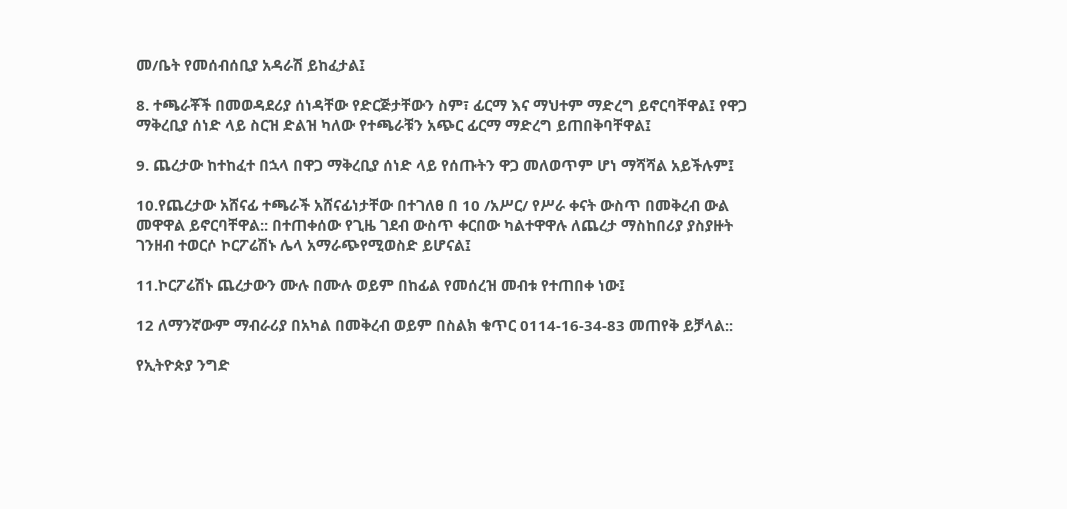መ/ቤት የመሰብሰቢያ አዳራሽ ይከፈታል፤

8. ተጫራቾች በመወዳደሪያ ሰነዳቸው የድርጅታቸውን ስም፣ ፊርማ እና ማህተም ማድረግ ይኖርባቸዋል፤ የዋጋ ማቅረቢያ ሰነድ ላይ ስርዝ ድልዝ ካለው የተጫራቹን አጭር ፊርማ ማድረግ ይጠበቅባቸዋል፤

9. ጨረታው ከተከፈተ በኋላ በዋጋ ማቅረቢያ ሰነድ ላይ የሰጡትን ዋጋ መለወጥም ሆነ ማሻሻል አይችሉም፤

10.የጨረታው አሸናፊ ተጫራች አሸናፊነታቸው በተገለፀ በ 10 /አሥር/ የሥራ ቀናት ውስጥ በመቅረብ ውል መዋዋል ይኖርባቸዋል:: በተጠቀሰው የጊዜ ገደብ ውስጥ ቀርበው ካልተዋዋሉ ለጨረታ ማስከበሪያ ያስያዙት ገንዘብ ተወርሶ ኮርፖሬሽኑ ሌላ አማራጭየሚወስድ ይሆናል፤

11.ኮርፖሬሽኑ ጨረታውን ሙሉ በሙሉ ወይም በከፊል የመሰረዝ መብቱ የተጠበቀ ነው፤

12 ለማንኛውም ማብራሪያ በአካል በመቅረብ ወይም በስልክ ቁጥር 0114-16-34-83 መጠየቅ ይቻላል::

የኢትዮጵያ ንግድ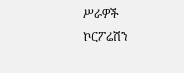ሥራዎች ኮርፖሬሽን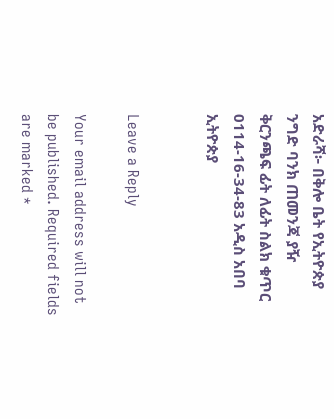አድራሻ፦ በቅሎ ቤት የኢትዮጵያ ንግድ ባንክ ጠመንጃ ያዥ ቅርንጫፍ ፊት ለፊት ስልክ ቁጥር 0114-16-34-83 አዲስ አበባ ኢትዮጵያ


Leave a Reply

Your email address will not be published. Required fields are marked *